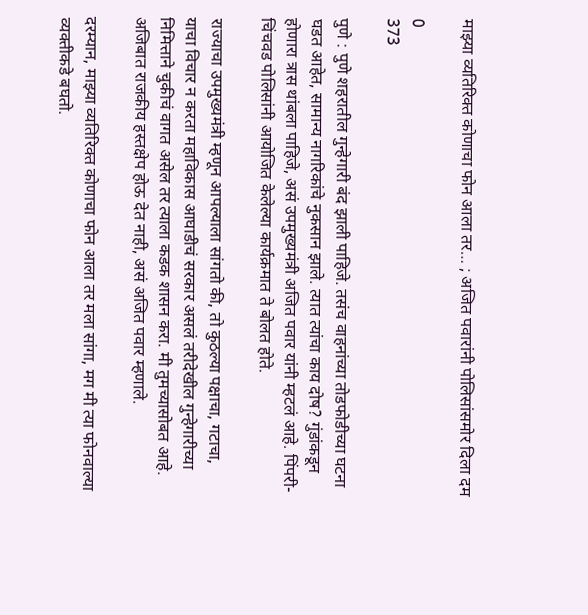माझ्या व्यतिरिक्त कोणाचा फोन आला तर… ; अजित पवारांनी पोलिसांसमोर दिला दम

0
373

पुणे : पुणे शहरातील गुन्हेगारी बंद झाली पाहिजे. तसंच वाहनांच्या तोडफोडीच्या घटना घडत आहेत, सामान्य नागरिकांचे नुकसान झाले. त्यात त्यांचा काय दोष? गुंडांकडून होणारा त्रास थांबला पाहिजे, असं उपमुख्यमंत्री अजित पवार यांनी म्हटलं आहे. पिंपरी-चिंचवड पोलिसांनी आयोजित केलेल्या कार्यक्रमात ते बोलत होते.

राज्याचा उपमुख्यमंत्री म्हणून आपल्याला सांगतो की, तो कुठल्या पक्षाचा, गटाचा, याचा विचार न करता महाविकास आघाडीचं सरकार असलं तरीदेखील गुन्हेगारीच्या निमित्ताने चुकीचं वागत असेल तर त्याला कडक शासन करा. मी तुमच्यासोबत आहे. अजिबात राजकीय हस्तक्षेप होऊ देत नाही, असं अजित पवार म्हणाले.

दरम्यान, माझ्या व्यतिरिक्त कोणाचा फोन आला तर मला सांगा, मग मी त्या फोनवाल्या व्यक्तीकडे बघतो.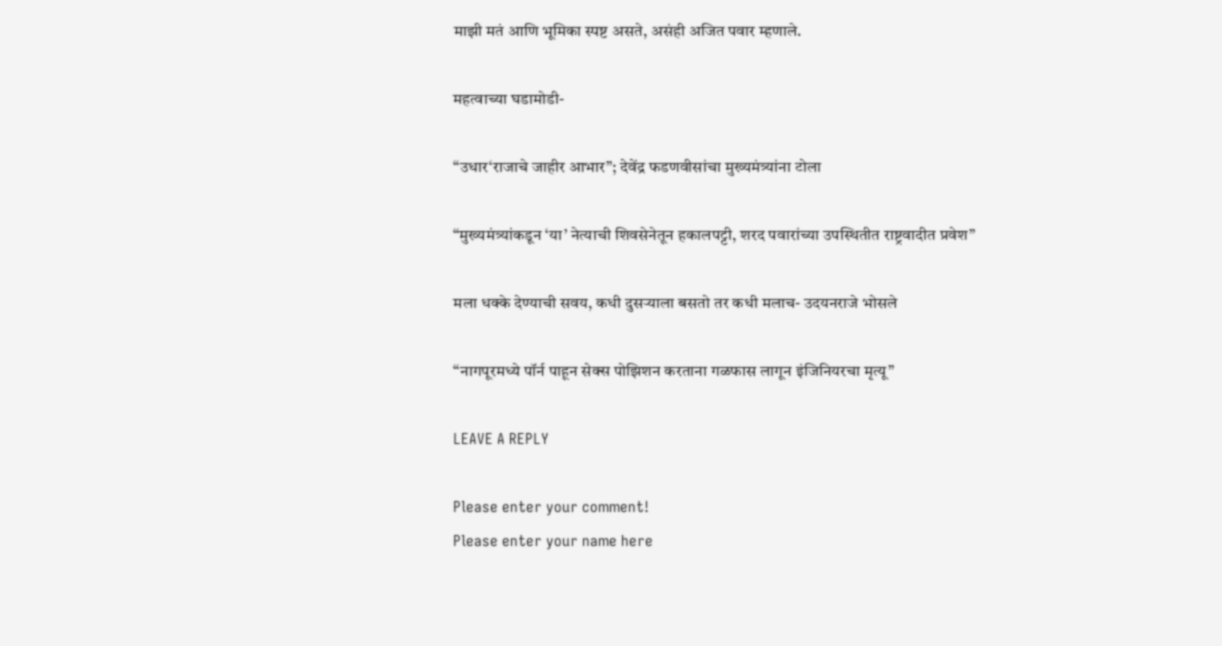माझी मतं आणि भूमिका स्पष्ट असते, असंही अजित पवार म्हणाले.

महत्वाच्या घडामोडी-

“उधार‘राजाचे जाहीर आभार”; देवेंद्र फडणवीसांचा मुख्यमंत्र्यांना टोला

“मुख्यमंत्र्यांकडून ‘या’ नेत्याची शिवसेनेतून हकालपट्टी, शरद पवारांच्या उपस्थितीत राष्ट्रवादीत प्रवेश”

मला धक्के देण्याची सवय, कधी दुसऱ्याला बसतो तर कधी मलाच- उदयनराजे भोसले

“नागपूरमध्ये पॉर्न पाहून सेक्स पोझिशन करताना गळफास लागून इंजिनियरचा मृत्यू”

LEAVE A REPLY

Please enter your comment!
Please enter your name here